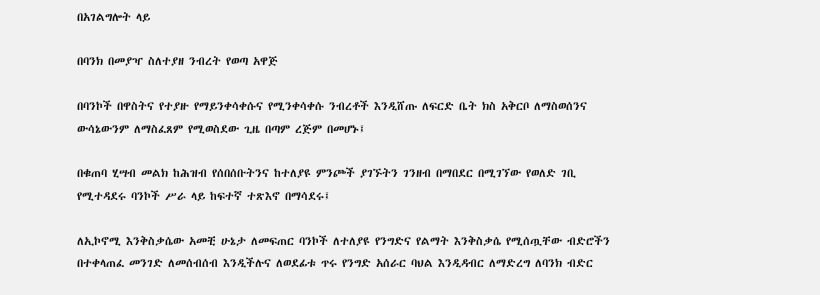በአገልግሎት ላይ

በባንክ በመያዣ ስለተያዘ ንብረት የወጣ አዋጅ

በባንኮች በዋስትና የተያዙ የማይንቀሳቀሱና የሚንቀሳቀሱ ንብረቶች እንዲሸጡ ለፍርድ ቤት ክስ አቅርቦ ለማስወሰንና ውሳኔውንም ለማስፈጸም የሚወስደው ጊዜ በጣም ረጅም በመሆኑ፤

በቁጠባ ሂሣብ መልክ ከሕዝብ የሰበሰቡትንና ከተለያዩ ምንጮች ያገኙትን ገንዘብ በማበደር በሚገኘው የወለድ ገቢ የሚተዳደሩ ባንኮች ሥራ ላይ ከፍተኛ ተጽእኖ በማሳደሩ፤

ለኢኮኖሚ እንቅስቃሴው አመቺ ሁኔታ ለመፍጠር ባንኮች ለተለያዩ የንግድና የልማት እንቅስቃሴ የሚሰጧቸው ብድሮችን በተቀላጠፈ መንገድ ለመሰብሰብ እንዲችሉና ለወደፊቱ ጥሩ የንግድ አሰራር ባህል እንዲዳብር ለማድረግ ለባንክ ብድር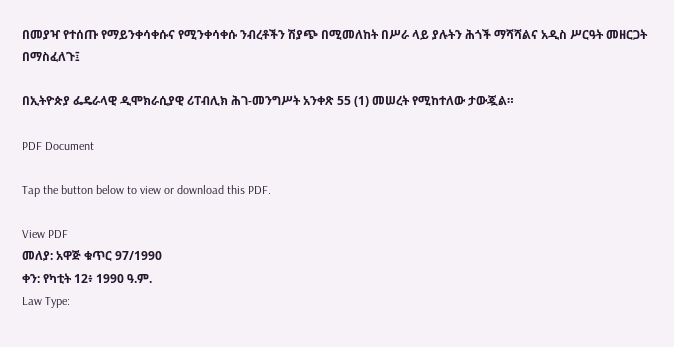በመያዣ የተሰጡ የማይንቀሳቀሱና የሚንቀሳቀሱ ንብረቶችን ሽያጭ በሚመለከት በሥራ ላይ ያሉትን ሕጎች ማሻሻልና አዲስ ሥርዓት መዘርጋት በማስፈለጉ፤

በኢትዮጵያ ፌዴራላዊ ዲሞክራሲያዊ ሪፐብሊክ ሕገ-መንግሥት አንቀጽ 55 (1) መሠረት የሚከተለው ታውጇል።

PDF Document

Tap the button below to view or download this PDF.

View PDF
መለያ: አዋጅ ቁጥር 97/1990
ቀን: የካቲት 12፥ 1990 ዓ.ም.
Law Type: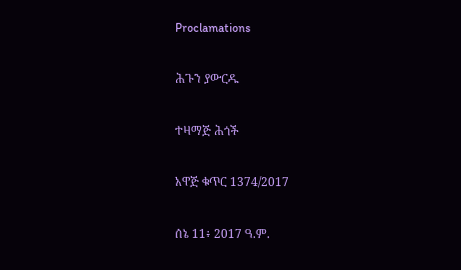Proclamations

ሕጉን ያውርዱ

ተዛማጅ ሕጎች

አዋጅ ቁጥር 1374/2017

ሰኔ 11፥ 2017 ዓ.ም.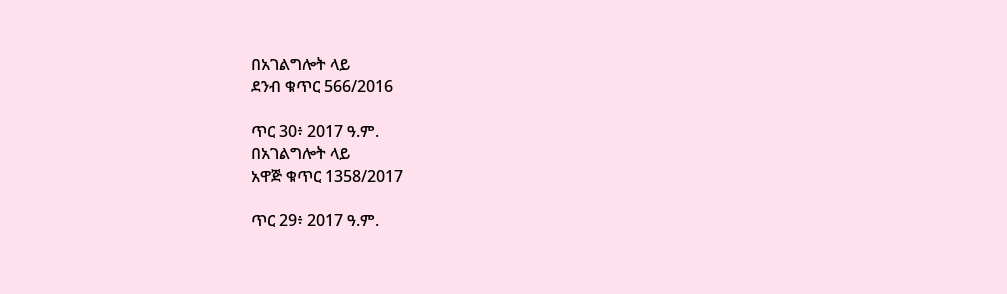በአገልግሎት ላይ
ደንብ ቁጥር 566/2016

ጥር 30፥ 2017 ዓ.ም.
በአገልግሎት ላይ
አዋጅ ቁጥር 1358/2017

ጥር 29፥ 2017 ዓ.ም.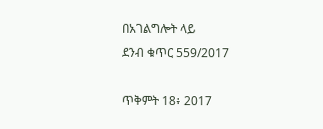በአገልግሎት ላይ
ደንብ ቁጥር 559/2017

ጥቅምት 18፥ 2017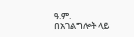ዓ.ም.
በአገልግሎት ላይ